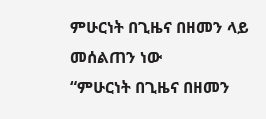ምሁርነት በጊዜና በዘመን ላይ መሰልጠን ነው
“ምሁርነት በጊዜና በዘመን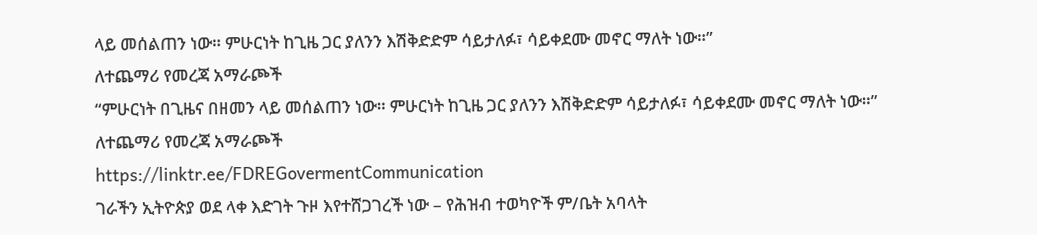ላይ መሰልጠን ነው። ምሁርነት ከጊዜ ጋር ያለንን እሽቅድድም ሳይታለፉ፣ ሳይቀደሙ መኖር ማለት ነው።”
ለተጨማሪ የመረጃ አማራጮች
“ምሁርነት በጊዜና በዘመን ላይ መሰልጠን ነው። ምሁርነት ከጊዜ ጋር ያለንን እሽቅድድም ሳይታለፉ፣ ሳይቀደሙ መኖር ማለት ነው።”
ለተጨማሪ የመረጃ አማራጮች
https://linktr.ee/FDREGovermentCommunication
ገራችን ኢትዮጵያ ወደ ላቀ እድገት ጉዞ እየተሸጋገረች ነው – የሕዝብ ተወካዮች ም/ቤት አባላት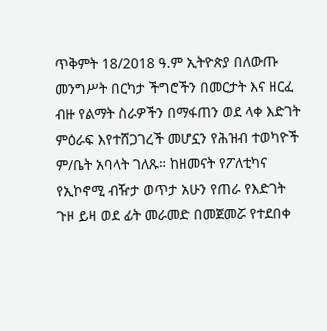ጥቅምት 18/2018 ዓ.ም ኢትዮጵያ በለውጡ መንግሥት በርካታ ችግሮችን በመርታት እና ዘርፈ ብዙ የልማት ስራዎችን በማፋጠን ወደ ላቀ እድገት ምዕራፍ እየተሸጋገረች መሆኗን የሕዝብ ተወካዮች ም/ቤት አባላት ገለጹ። ከዘመናት የፖለቲካና የኢኮኖሚ ብዥታ ወጥታ አሁን የጠራ የእድገት ጉዞ ይዛ ወደ ፊት መራመድ በመጀመሯ የተደበቀ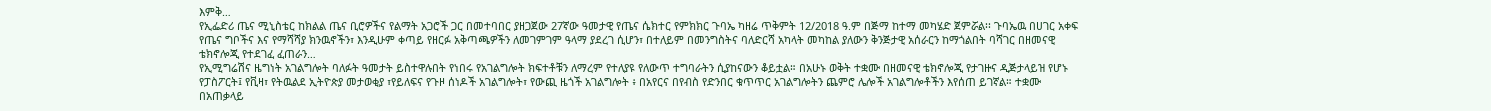እምቅ…
የኢፌድሪ ጤና ሚኒስቴር ከክልል ጤና ቢሮዎችና የልማት አጋሮች ጋር በመተባበር ያዘጋጀው 27ኛው ዓመታዊ የጤና ሴክተር የምክክር ጉባኤ ካዘሬ ጥቅምት 12/2018 ዓ.ም በጅማ ከተማ መካሄድ ጀምሯል፡፡ ጉባኤዉ በሀገር አቀፍ የጤና ግቦችና እና የማሻሻያ ክንዉኖችን፣ እንዲሁም ቀጣይ የዘርፉ አቅጣጫዎችን ለመገምገም ዓላማ ያደረገ ሲሆን፣ በተለይም በመንግስትና ባለድርሻ አካላት መካከል ያለውን ቅንጅታዊ አሰራርን ከማጎልበት ባሻገር በዘመናዊ ቴክኖሎጂ የተደገፈ ፈጠራን…
የኢሚግሬሽና ዜግነት አገልግሎት ባለፉት ዓመታት ይስተዋሉበት የነበሩ የአገልግሎት ክፍተቶቹን ለማረም የተለያዩ የለውጥ ተግባራትን ሲያከናውን ቆይቷል። በአሁኑ ወቅት ተቋሙ በዘመናዊ ቴክኖሎጂ የታገዙና ዲጅታላይዝ የሆኑ የፓስፖርት፤ የቪዛ፣ የትዉልደ ኢትዮጵያ መታወቂያ ፣የይለፍና የጉዞ ሰነዶች አገልግሎት፣ የውጪ ዜጎች አገልግሎት ፥ በአየርና በየብስ የድንበር ቁጥጥር አገልግሎትን ጨምሮ ሌሎች አገልግሎቶችን እየሰጠ ይገኛል። ተቋሙ በአጠቃላይ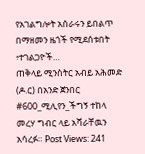የአገልግሎት አሰራሩን ይበልጥ በማዘመን ዜጎች የሚደሰቱበት ፥ተገልጋዮች…
ጠቅላይ ሚንስትር አብይ አሕመድ (ዶ.ር) በአንድ ጀንበር #600_ሚሊየን_ችግኝ ተከላ መረሃ ግብር ላይ አሻራቸዉን አሳረፉ። Post Views: 241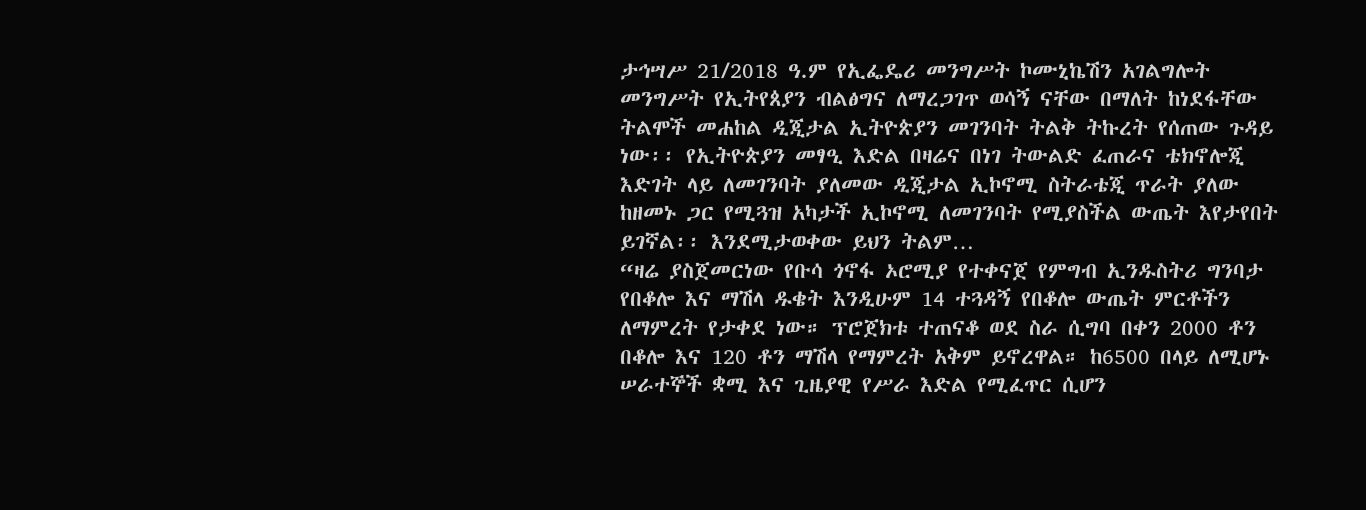ታኅሣሥ 21/2018 ዓ.ም የኢፌዴሪ መንግሥት ኮሙኒኬሽን አገልግሎት መንግሥት የኢትየጰያን ብልፅግና ለማረጋገጥ ወሳኝ ናቸው በማለት ከነደፋቸው ትልሞች መሐከል ዲጂታል ኢትዮጵያን መገንባት ትልቅ ትኩረት የሰጠው ጉዳይ ነው፡፡ የኢትዮጵያን መፃዒ እድል በዛሬና በነገ ትውልድ ፈጠራና ቴክኖሎጂ እድገት ላይ ለመገንባት ያለመው ዲጂታል ኢኮኖሚ ስትራቴጂ ጥራት ያለው ከዘመኑ ጋር የሚጓዝ አካታች ኢኮኖሚ ለመገንባት የሚያስችል ውጤት እየታየበት ይገኛል፡፡ እንደሚታወቀው ይህን ትልም…
“ዛሬ ያስጀመርነው የቡሳ ጎኖፋ ኦሮሚያ የተቀናጀ የምግብ ኢንዱስትሪ ግንባታ የበቆሎ እና ማሽላ ዱቄት እንዲሁም 14 ተጓዳኝ የበቆሎ ውጤት ምርቶችን ለማምረት የታቀደ ነው። ፕሮጀክቱ ተጠናቆ ወደ ስራ ሲግባ በቀን 2000 ቶን በቆሎ እና 120 ቶን ማሽላ የማምረት አቅም ይኖረዋል። ከ6500 በላይ ለሚሆኑ ሠራተኞች ቋሚ እና ጊዜያዊ የሥራ እድል የሚፈጥር ሲሆን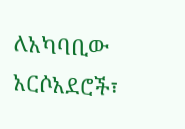ለአካባቢው አርሶአደሮች፣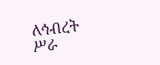ለኅብረት ሥራ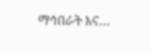ማኅበራት እና…